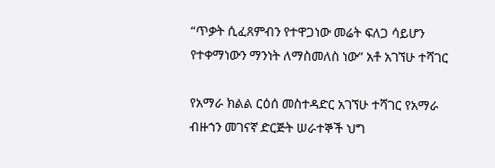“ጥቃት ሲፈጸምብን የተዋጋነው መሬት ፍለጋ ሳይሆን የተቀማነውን ማንነት ለማስመለስ ነው” አቶ አገኘሁ ተሻገር

የአማራ ክልል ርዕሰ መስተዳድር አገኘሁ ተሻገር የአማራ ብዙኀን መገናኛ ድርጅት ሠራተኞች ህግ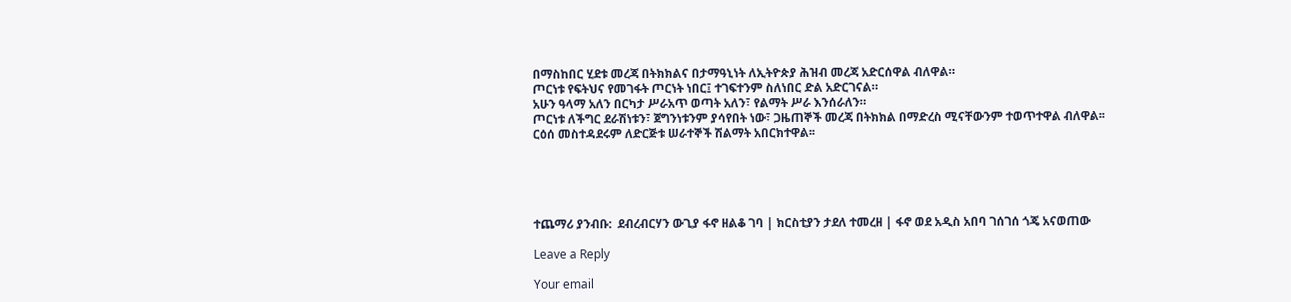በማስከበር ሂደቱ መረጃ በትክክልና በታማዓኒነት ለኢትዮጵያ ሕዝብ መረጃ አድርሰዋል ብለዋል።
ጦርነቱ የፍትህና የመገፋት ጦርነት ነበር፤ ተገፍተንም ስለነበር ድል አድርገናል።
አሁን ዓላማ አለን በርካታ ሥራአጥ ወጣት አለን፣ የልማት ሥራ እንሰራለን።
ጦርነቱ ለችግር ደራሽነቱን፣ ጀግንነቱንም ያሳየበት ነው፣ ጋዜጠኞች መረጃ በትክክል በማድረስ ሚናቸውንም ተወጥተዋል ብለዋል፡፡
ርዕሰ መስተዳደሩም ለድርጅቱ ሠራተኞች ሽልማት አበርክተዋል፡፡





ተጨማሪ ያንብቡ:  ደብረብርሃን ውጊያ ፋኖ ዘልቆ ገባ | ክርስቲያን ታደለ ተመረዘ | ፋኖ ወደ አዲስ አበባ ገሰገሰ ጎጄ አናወጠው

Leave a Reply

Your email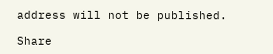address will not be published.

Share